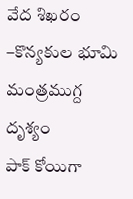వేద శిఖరం –కొన్యకుల భూమి మంత్రముగ్ద దృశ్యం
పాక్ కోయిగా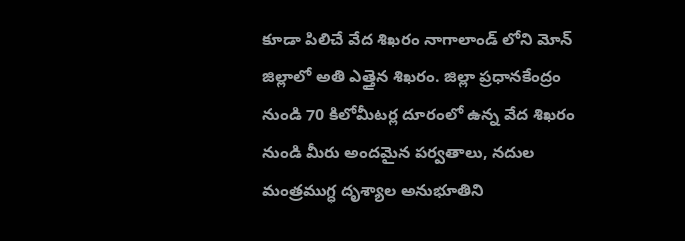కూడా పిలిచే వేద శిఖరం నాగాలాండ్ లోని మోన్ జిల్లాలో అతి ఎత్తైన శిఖరం. జిల్లా ప్రధానకేంద్రం నుండి 70 కిలోమీటర్ల దూరంలో ఉన్న వేద శిఖరం నుండి మీరు అందమైన పర్వతాలు, నదుల మంత్రముగ్ధ దృశ్యాల అనుభూతిని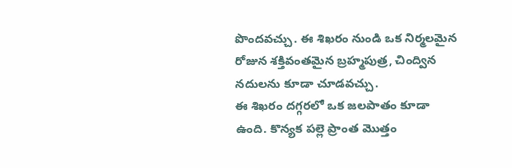పొందవచ్చు. ఈ శిఖరం నుండి ఒక నిర్మలమైన రోజున శక్తివంతమైన బ్రహ్మపుత్ర, చింద్విన నదులను కూడా చూడవచ్చు.
ఈ శిఖరం దగ్గరలో ఒక జలపాతం కూడా ఉంది. కొన్యక పల్లె ప్రాంత మొత్తం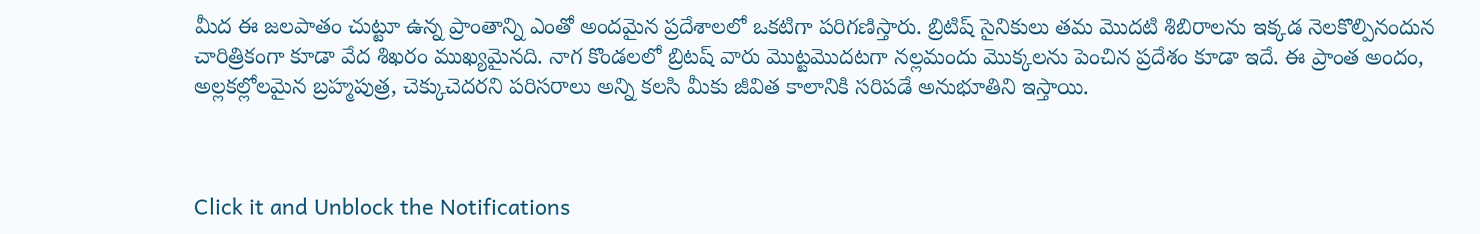మీద ఈ జలపాతం చుట్టూ ఉన్న ప్రాంతాన్ని ఎంతో అందమైన ప్రదేశాలలో ఒకటిగా పరిగణిస్తారు. బ్రిటిష్ సైనికులు తమ మొదటి శిబిరాలను ఇక్కడ నెలకొల్పినందున చారిత్రికంగా కూడా వేద శిఖరం ముఖ్యమైనది. నాగ కొండలలో బ్రిటష్ వారు మొట్టమొదటగా నల్లమందు మొక్కలను పెంచిన ప్రదేశం కూడా ఇదే. ఈ ప్రాంత అందం, అల్లకల్లోలమైన బ్రహ్మపుత్ర, చెక్కుచెదరని పరిసరాలు అన్ని కలసి మీకు జీవిత కాలానికి సరిపడే అనుభూతిని ఇస్తాయి.



Click it and Unblock the Notifications